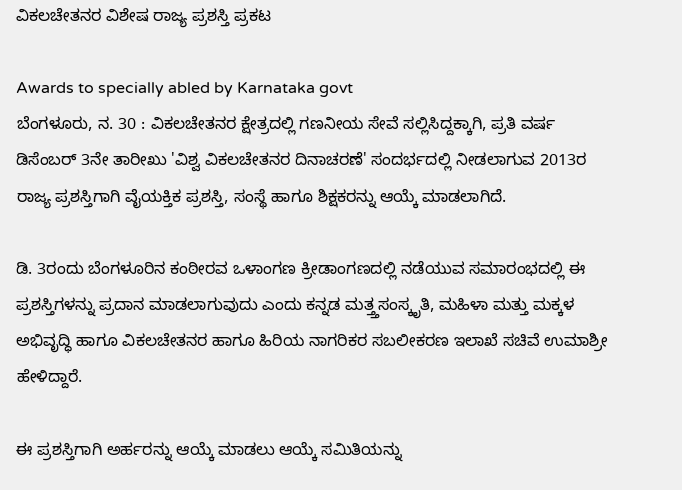ವಿಕಲಚೇತನರ ವಿಶೇಷ ರಾಜ್ಯ ಪ್ರಶಸ್ತಿ ಪ್ರಕಟ

Awards to specially abled by Karnataka govt
ಬೆಂಗಳೂರು, ನ. 30 : ವಿಕಲಚೇತನರ ಕ್ಷೇತ್ರದಲ್ಲಿ ಗಣನೀಯ ಸೇವೆ ಸಲ್ಲಿಸಿದ್ದಕ್ಕಾಗಿ, ಪ್ರತಿ ವರ್ಷ ಡಿಸೆಂಬರ್ 3ನೇ ತಾರೀಖು 'ವಿಶ್ವ ವಿಕಲಚೇತನರ ದಿನಾಚರಣೆ' ಸಂದರ್ಭದಲ್ಲಿ ನೀಡಲಾಗುವ 2013ರ ರಾಜ್ಯ ಪ್ರಶಸ್ತಿಗಾಗಿ ವೈಯಕ್ತಿಕ ಪ್ರಶಸ್ತಿ, ಸಂಸ್ಥೆ ಹಾಗೂ ಶಿಕ್ಷಕರನ್ನು ಆಯ್ಕೆ ಮಾಡಲಾಗಿದೆ.

ಡಿ. 3ರಂದು ಬೆಂಗಳೂರಿನ ಕಂಠೀರವ ಒಳಾಂಗಣ ಕ್ರೀಡಾಂಗಣದಲ್ಲಿ ನಡೆಯುವ ಸಮಾರಂಭದಲ್ಲಿ ಈ ಪ್ರಶಸ್ತಿಗಳನ್ನು ಪ್ರದಾನ ಮಾಡಲಾಗುವುದು ಎಂದು ಕನ್ನಡ ಮತ್ತ್ತಸಂಸ್ಕೃತಿ, ಮಹಿಳಾ ಮತ್ತು ಮಕ್ಕಳ ಅಭಿವೃದ್ಧಿ ಹಾಗೂ ವಿಕಲಚೇತನರ ಹಾಗೂ ಹಿರಿಯ ನಾಗರಿಕರ ಸಬಲೀಕರಣ ಇಲಾಖೆ ಸಚಿವೆ ಉಮಾಶ್ರೀ ಹೇಳಿದ್ದಾರೆ.

ಈ ಪ್ರಶಸ್ತಿಗಾಗಿ ಅರ್ಹರನ್ನು ಆಯ್ಕೆ ಮಾಡಲು ಆಯ್ಕೆ ಸಮಿತಿಯನ್ನು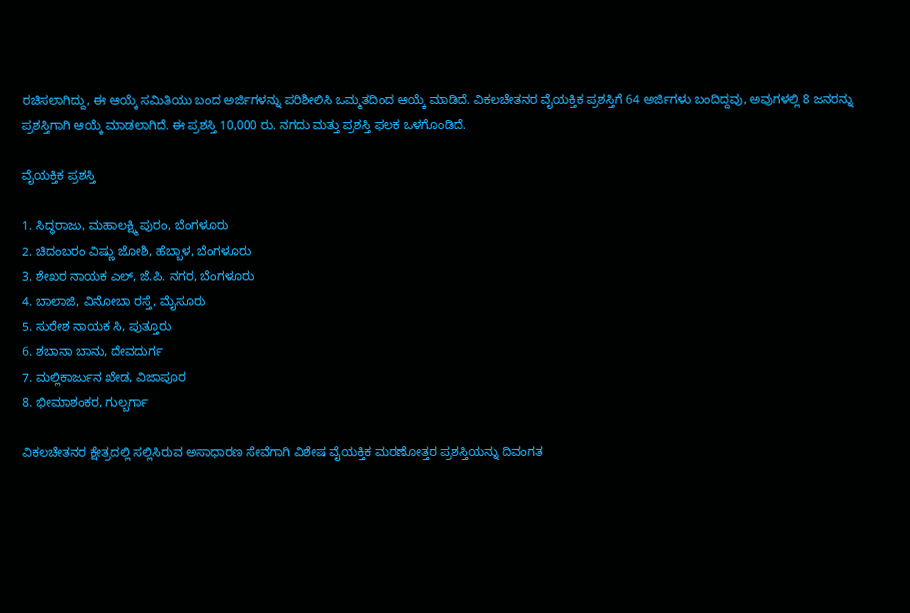ರಚಿಸಲಾಗಿದ್ದು, ಈ ಆಯ್ಕೆ ಸಮಿತಿಯು ಬಂದ ಅರ್ಜಿಗಳನ್ನು ಪರಿಶೀಲಿಸಿ ಒಮ್ಮತದಿಂದ ಆಯ್ಕೆ ಮಾಡಿದೆ. ವಿಕಲಚೇತನರ ವೈಯಕ್ತಿಕ ಪ್ರಶಸ್ತಿಗೆ 64 ಅರ್ಜಿಗಳು ಬಂದಿದ್ದವು, ಅವುಗಳಲ್ಲಿ 8 ಜನರನ್ನು ಪ್ರಶಸ್ತಿಗಾಗಿ ಆಯ್ಕೆ ಮಾಡಲಾಗಿದೆ. ಈ ಪ್ರಶಸ್ತಿ 10,000 ರು. ನಗದು ಮತ್ತು ಪ್ರಶಸ್ತಿ ಫಲಕ ಒಳಗೊಂಡಿದೆ.

ವೈಯಕ್ತಿಕ ಪ್ರಶಸ್ತಿ

1. ಸಿದ್ಧರಾಜು, ಮಹಾಲಕ್ಷ್ಮಿ ಪುರಂ, ಬೆಂಗಳೂರು
2. ಚಿದಂಬರಂ ವಿಷ್ಣು ಜೋಶಿ, ಹೆಬ್ಬಾಳ, ಬೆಂಗಳೂರು
3. ಶೇಖರ ನಾಯಕ ಎಲ್, ಜೆ.ಪಿ. ನಗರ, ಬೆಂಗಳೂರು
4. ಬಾಲಾಜಿ, ವಿನೋಬಾ ರಸ್ತೆ, ಮೈಸೂರು
5. ಸುರೇಶ ನಾಯಕ ಸಿ, ಪುತ್ತೂರು
6. ಶಬಾನಾ ಬಾನು, ದೇವದುರ್ಗ
7. ಮಲ್ಲಿಕಾರ್ಜುನ ಖೇಡ, ವಿಜಾಪೂರ
8. ಭೀಮಾಶಂಕರ, ಗುಲ್ಬರ್ಗಾ

ವಿಕಲಚೇತನರ ಕ್ಷೇತ್ರದಲ್ಲಿ ಸಲ್ಲಿಸಿರುವ ಅಸಾಧಾರಣ ಸೇವೆಗಾಗಿ ವಿಶೇಷ ವೈಯಕ್ತಿಕ ಮರಣೋತ್ತರ ಪ್ರಶಸ್ತಿಯನ್ನು ದಿವಂಗತ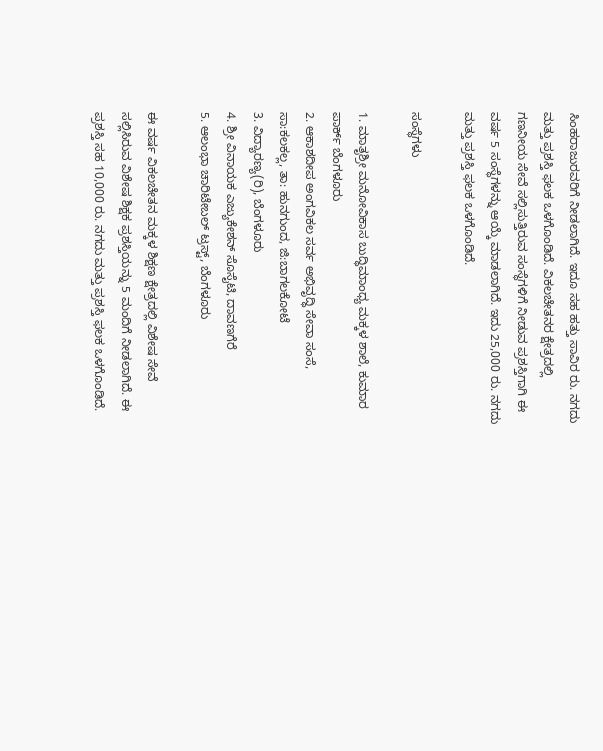ಸಿಂಹರಾಜುರವರಿಗೆ ನೀಡಲಾಗಿದೆ. ಇದೂ ಸಹ ಹತ್ತು ಸಾವಿರ ರು. ನಗದು ಮತ್ತು ಪ್ರಶಸ್ತಿ ಫಲಕ ಒಳಗೊಂಡಿದೆ. ವಿಕಲಚೇತನರ ಕ್ಷೇತ್ರದಲ್ಲಿ ಗಣನೀಯ ಸೇವೆ ಸಲ್ಲಿಸುತ್ತಿರುವ ಸಂಸ್ಥೆಗಳಿಗೆ ನೀಡುವ ಪ್ರಶಸ್ತಿಗಾಗಿ ಈ ವರ್ಷ 5 ಸಂಸ್ಥೆಗಳನ್ನು ಆಯ್ಕೆ ಮಾಡಲಾಗಿದೆ. ಇದು 25,000 ರು. ನಗದು ಮತ್ತು ಪ್ರಶಸ್ತಿ ಫಲಕ ಒಳಗೊಂಡಿದೆ.

ಸಂಸ್ಥೆಗಳು

1. ಮಾತೃಶ್ರೀ ಮನೋವಿಕಾಸ ಬುದ್ಧಿಮಾಂಧ್ಯ ಮಕ್ಕಳ ಶಾಲೆ, ಕುಮಾರ ಪಾರ್ಕ್ ಬೆಂಗಳೂರು
2. ಆಕಾಶದೀಪ ಅಂಗವಿಕಲ ಸರ್ವ ಅಭಿವೃದ್ಧಿ ಸೇವಾ ಸಂಸೆ, ಸಾ:ಕಲಕಲ್ಲ, ತಾ: ಹುನಗುಂದ, ಜಿ:ಬಾಗಲಕೋಟೆ
3. ವಿದ್ಯಾರಣ್ಯ(ರಿ), ಬೆಂಗಳೂರು
4. ಶ್ರೀ ವಿನಾಯಕ ಎಜ್ಯುಕೇಶನ್ ಸೊಸೈಟಿ, ದಾವಣಗೆರೆ
5. ಆಲಂಭಾ ಚಾರಿಟೇಬಲ್ ಟ್ರಸ್ಟ್, ಬೆಂಗಳೂರು

ಈ ವರ್ಷ ವಿಕಲಚೇತನ ಮಕ್ಕಳ ಶಿಕ್ಷಣ ಕ್ಷೇತ್ರದಲ್ಲಿ ವಿಶೇಷ ಸೇವೆ ಸಲ್ಲಿಸಿರುವ ವಿಶೇಷ ಶಿಕ್ಷಕ ಪ್ರಶಸ್ತಿಯನ್ನು 5 ಮಂದಿಗೆ ನೀಡಲಾಗಿದೆ. ಈ ಪ್ರಶಸ್ತಿ ಸಹ 10,000 ರು. ನಗದು ಮತ್ತು ಪ್ರಶಸ್ತಿ ಫಲಕ ಒಳಗೊಂಡಿದೆ.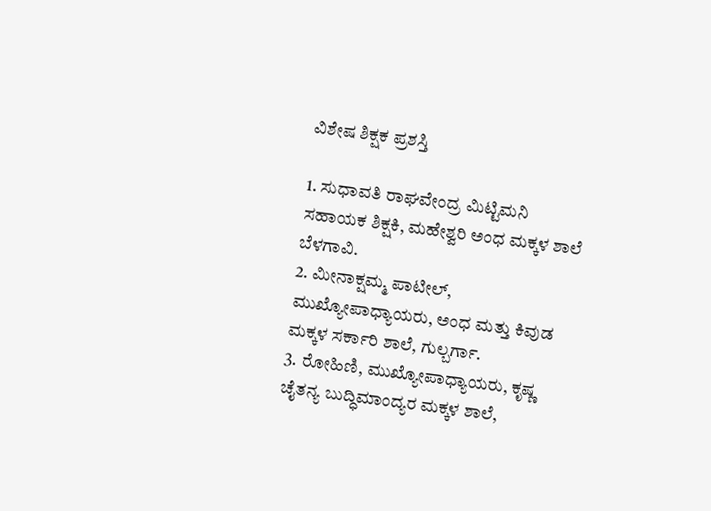ವಿಶೇಷ ಶಿಕ್ಷಕ ಪ್ರಶಸ್ತಿ

1. ಸುಧಾವತಿ ರಾಘವೇಂದ್ರ ಮಿಟ್ಟಿಮನಿ ಸಹಾಯಕ ಶಿಕ್ಷಕಿ, ಮಹೇಶ್ವರಿ ಅಂಧ ಮಕ್ಕಳ ಶಾಲೆ ಬೆಳಗಾವಿ.
2. ಮೀನಾಕ್ಷಮ್ಮ ಪಾಟೀಲ್, ಮುಖ್ಯೋಪಾಧ್ಯಾಯರು, ಅಂಧ ಮತ್ತು ಕಿವುಡ ಮಕ್ಕಳ ಸರ್ಕಾರಿ ಶಾಲೆ, ಗುಲ್ಬರ್ಗಾ.
3. ರೋಹಿಣಿ, ಮುಖ್ಯೋಪಾಧ್ಯಾಯರು, ಕೃಷ್ಣ ಚೈತನ್ಯ ಬುದ್ಧಿಮಾಂದ್ಯರ ಮಕ್ಕಳ ಶಾಲೆ,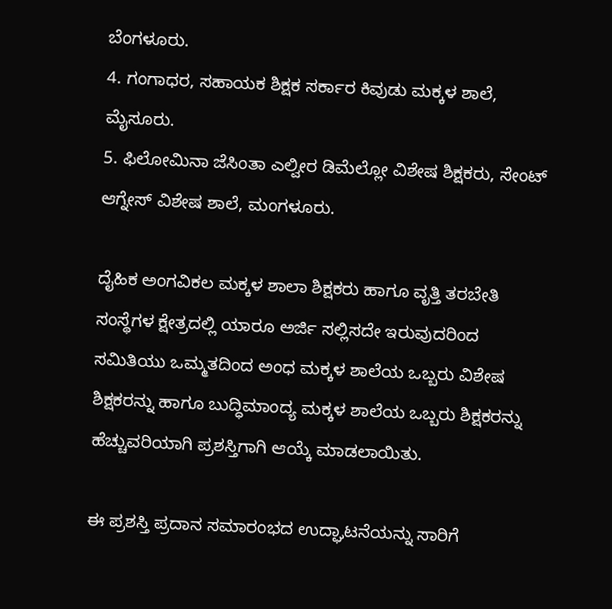ಬೆಂಗಳೂರು.
4. ಗಂಗಾಧರ, ಸಹಾಯಕ ಶಿಕ್ಷಕ ಸರ್ಕಾರ ಕಿವುಡು ಮಕ್ಕಳ ಶಾಲೆ, ಮೈಸೂರು.
5. ಫಿಲೋಮಿನಾ ಜೆಸಿಂತಾ ಎಲ್ವೀರ ಡಿಮೆಲ್ಲೋ ವಿಶೇಷ ಶಿಕ್ಷಕರು, ಸೇಂಟ್ ಆಗ್ನೇಸ್ ವಿಶೇಷ ಶಾಲೆ, ಮಂಗಳೂರು.

ದೈಹಿಕ ಅಂಗವಿಕಲ ಮಕ್ಕಳ ಶಾಲಾ ಶಿಕ್ಷಕರು ಹಾಗೂ ವೃತ್ತಿ ತರಬೇತಿ ಸಂಸ್ಥೆಗಳ ಕ್ಷೇತ್ರದಲ್ಲಿ ಯಾರೂ ಅರ್ಜಿ ಸಲ್ಲಿಸದೇ ಇರುವುದರಿಂದ ಸಮಿತಿಯು ಒಮ್ಮತದಿಂದ ಅಂಧ ಮಕ್ಕಳ ಶಾಲೆಯ ಒಬ್ಬರು ವಿಶೇಷ ಶಿಕ್ಷಕರನ್ನು ಹಾಗೂ ಬುದ್ಧಿಮಾಂದ್ಯ ಮಕ್ಕಳ ಶಾಲೆಯ ಒಬ್ಬರು ಶಿಕ್ಷಕರನ್ನು ಹೆಚ್ಚುವರಿಯಾಗಿ ಪ್ರಶಸ್ತಿಗಾಗಿ ಆಯ್ಕೆ ಮಾಡಲಾಯಿತು.

ಈ ಪ್ರಶಸ್ತಿ ಪ್ರದಾನ ಸಮಾರಂಭದ ಉದ್ಘಾಟನೆಯನ್ನು ಸಾರಿಗೆ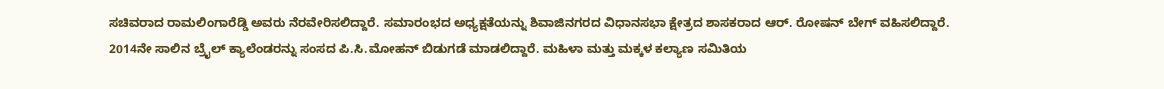ಸಚಿವರಾದ ರಾಮಲಿಂಗಾರೆಡ್ಡಿ ಅವರು ನೆರವೇರಿಸಲಿದ್ದಾರೆ. ಸಮಾರಂಭದ ಅಧ್ಯಕ್ಷತೆಯನ್ನು ಶಿವಾಜಿನಗರದ ವಿಧಾನಸಭಾ ಕ್ಷೇತ್ರದ ಶಾಸಕರಾದ ಆರ್. ರೋಷನ್‌ ಬೇಗ್ ವಹಿಸಲಿದ್ದಾರೆ. 2014ನೇ ಸಾಲಿನ ಬ್ರೈಲ್ ಕ್ಯಾಲೆಂಡರನ್ನು ಸಂಸದ ಪಿ.ಸಿ.ಮೋಹನ್ ಬಿಡುಗಡೆ ಮಾಡಲಿದ್ದಾರೆ. ಮಹಿಳಾ ಮತ್ತು ಮಕ್ಕಳ ಕಲ್ಯಾಣ ಸಮಿತಿಯ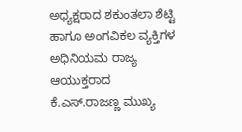ಅಧ್ಯಕ್ಷರಾದ ಶಕುಂತಲಾ ಶೆಟ್ಟಿ ಹಾಗೂ ಅಂಗವಿಕಲ ವ್ಯಕ್ತಿಗಳ ಅಧಿನಿಯಮ ರಾಜ್ಯ ಆಯುಕ್ತರಾದ ಕೆ.ಎಸ್.ರಾಜಣ್ಣ ಮುಖ್ಯ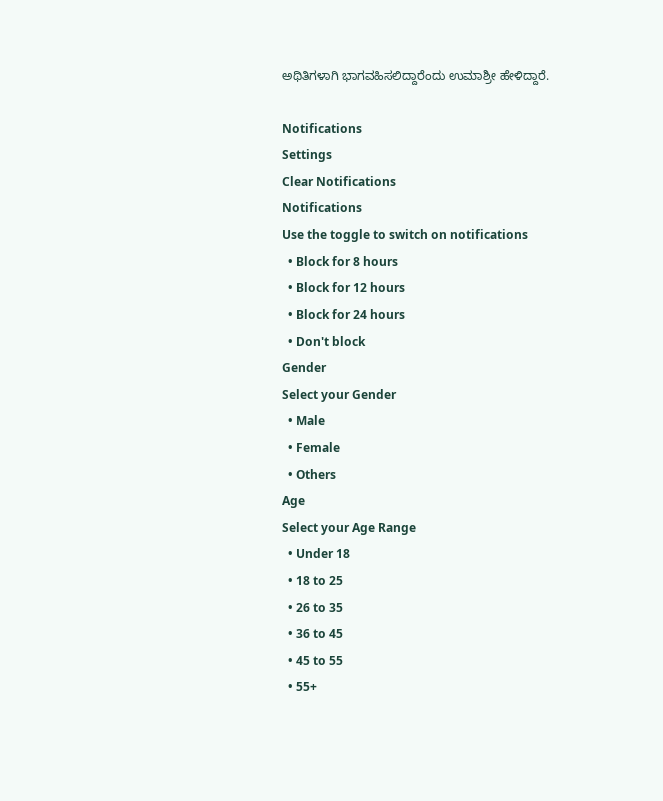ಅಥಿತಿಗಳಾಗಿ ಭಾಗವಹಿಸಲಿದ್ದಾರೆಂದು ಉಮಾಶ್ರೀ ಹೇಳಿದ್ದಾರೆ.

Notifications
Settings
Clear Notifications
Notifications
Use the toggle to switch on notifications
  • Block for 8 hours
  • Block for 12 hours
  • Block for 24 hours
  • Don't block
Gender
Select your Gender
  • Male
  • Female
  • Others
Age
Select your Age Range
  • Under 18
  • 18 to 25
  • 26 to 35
  • 36 to 45
  • 45 to 55
  • 55+